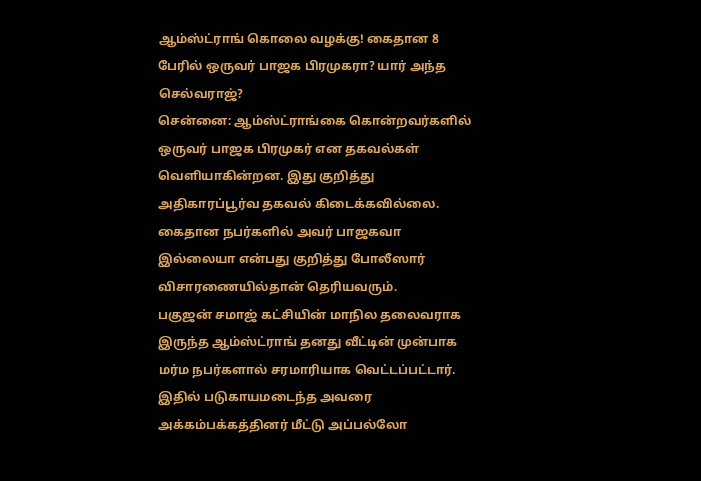ஆம்ஸ்ட்ராங் கொலை வழக்கு! கைதான 8 பேரில் ஒருவர் பாஜக பிரமுகரா? யார் அந்த செல்வராஜ்?
சென்னை: ஆம்ஸ்ட்ராங்கை கொன்றவர்களில் ஒருவர் பாஜக பிரமுகர் என தகவல்கள் வெளியாகின்றன. இது குறித்து அதிகாரப்பூர்வ தகவல் கிடைக்கவில்லை. கைதான நபர்களில் அவர் பாஜகவா இல்லையா என்பது குறித்து போலீஸார் விசாரணையில்தான் தெரியவரும்.
பகுஜன் சமாஜ் கட்சியின் மாநில தலைவராக இருந்த ஆம்ஸ்ட்ராங் தனது வீட்டின் முன்பாக மர்ம நபர்களால் சரமாரியாக வெட்டப்பட்டார். இதில் படுகாயமடைந்த அவரை அக்கம்பக்கத்தினர் மீட்டு அப்பல்லோ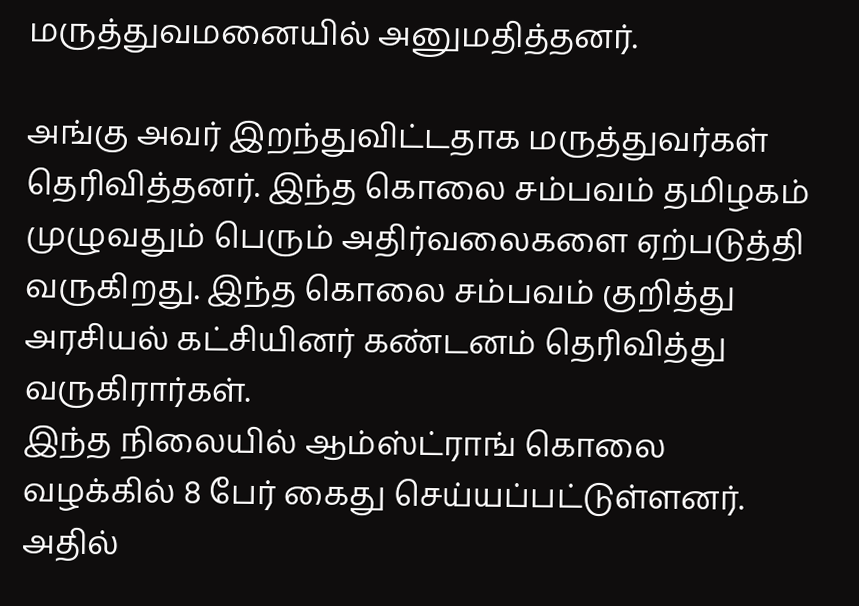மருத்துவமனையில் அனுமதித்தனர்.

அங்கு அவர் இறந்துவிட்டதாக மருத்துவர்கள் தெரிவித்தனர். இந்த கொலை சம்பவம் தமிழகம் முழுவதும் பெரும் அதிர்வலைகளை ஏற்படுத்தி வருகிறது. இந்த கொலை சம்பவம் குறித்து அரசியல் கட்சியினர் கண்டனம் தெரிவித்து வருகிரார்கள்.
இந்த நிலையில் ஆம்ஸ்ட்ராங் கொலை வழக்கில் 8 பேர் கைது செய்யப்பட்டுள்ளனர். அதில்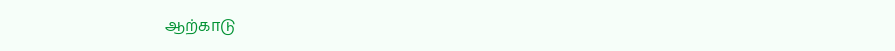ஆற்காடு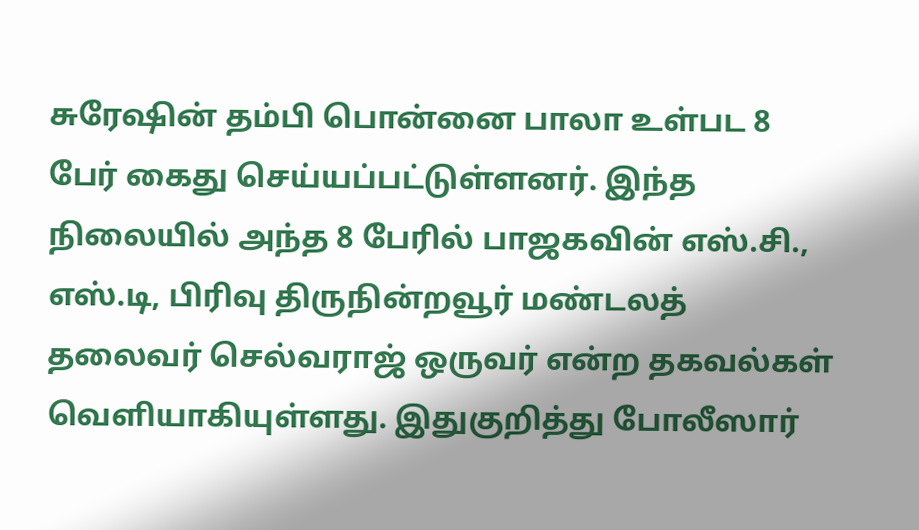சுரேஷின் தம்பி பொன்னை பாலா உள்பட 8 பேர் கைது செய்யப்பட்டுள்ளனர். இந்த நிலையில் அந்த 8 பேரில் பாஜகவின் எஸ்.சி., எஸ்.டி, பிரிவு திருநின்றவூர் மண்டலத் தலைவர் செல்வராஜ் ஒருவர் என்ற தகவல்கள் வெளியாகியுள்ளது. இதுகுறித்து போலீஸார்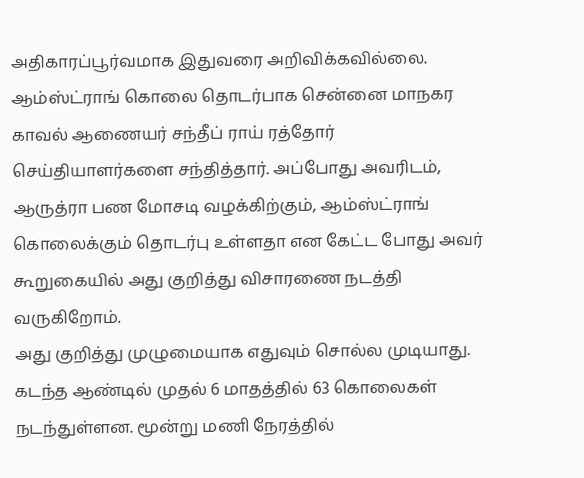அதிகாரப்பூர்வமாக இதுவரை அறிவிக்கவில்லை.
ஆம்ஸ்ட்ராங் கொலை தொடர்பாக சென்னை மாநகர காவல் ஆணையர் சந்தீப் ராய் ரத்தோர் செய்தியாளர்களை சந்தித்தார். அப்போது அவரிடம், ஆருத்ரா பண மோசடி வழக்கிற்கும், ஆம்ஸ்ட்ராங் கொலைக்கும் தொடர்பு உள்ளதா என கேட்ட போது அவர் கூறுகையில் அது குறித்து விசாரணை நடத்தி வருகிறோம்.
அது குறித்து முழுமையாக எதுவும் சொல்ல முடியாது. கடந்த ஆண்டில் முதல் 6 மாதத்தில் 63 கொலைகள் நடந்துள்ளன. மூன்று மணி நேரத்தில்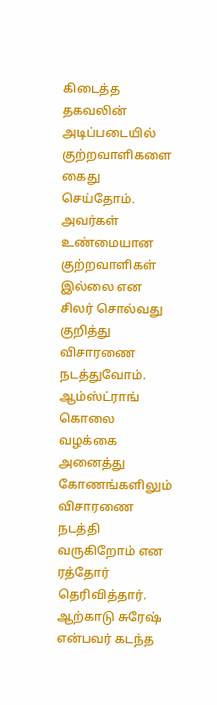கிடைத்த தகவலின் அடிப்படையில் குற்றவாளிகளை கைது செய்தோம். அவர்கள் உண்மையான குற்றவாளிகள் இல்லை என சிலர் சொல்வது குறித்து விசாரணை நடத்துவோம். ஆம்ஸ்ட்ராங் கொலை வழக்கை அனைத்து கோணங்களிலும் விசாரணை நடத்தி வருகிறோம் என ரத்தோர் தெரிவித்தார்.
ஆற்காடு சுரேஷ் என்பவர் கடந்த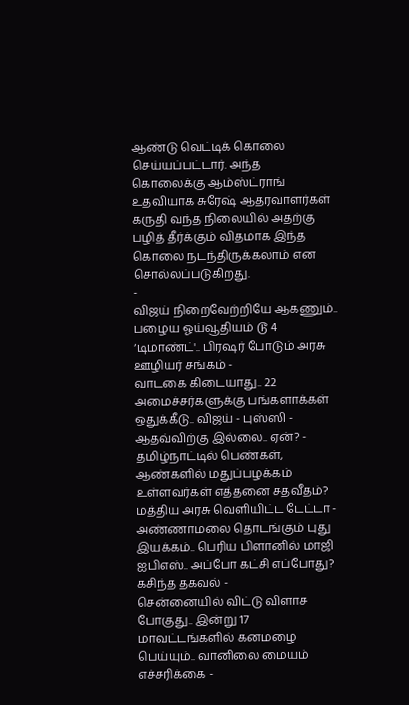ஆண்டு வெட்டிக் கொலை செய்யப்பட்டார். அந்த கொலைக்கு ஆம்ஸ்ட்ராங் உதவியாக சுரேஷ் ஆதரவாளர்கள் கருதி வந்த நிலையில் அதற்கு பழித் தீர்க்கும் விதமாக இந்த கொலை நடந்திருக்கலாம் என சொல்லப்படுகிறது.
-
விஜய் நிறைவேற்றியே ஆகணும்.. பழைய ஓய்வூதியம் டூ 4 ‘டிமாண்ட்'.. பிரஷர் போடும் அரசு ஊழியர் சங்கம் -
வாடகை கிடையாது.. 22 அமைச்சர்களுக்கு பங்களாக்கள் ஒதுக்கீடு.. விஜய் - புஸ்ஸி - ஆதவ்விற்கு இல்லை.. ஏன்? -
தமிழ்நாட்டில் பெண்கள், ஆண்களில் மதுப்பழக்கம் உள்ளவர்கள் எத்தனை சதவீதம்? மத்திய அரசு வெளியிட்ட டேட்டா -
அண்ணாமலை தொடங்கும் புது இயக்கம்.. பெரிய பிளானில் மாஜி ஐபிஎஸ்.. அப்போ கட்சி எப்போது? கசிந்த தகவல் -
சென்னையில் விட்டு விளாச போகுது.. இன்று 17 மாவட்டங்களில் கனமழை பெய்யும்.. வானிலை மையம் எச்சரிக்கை -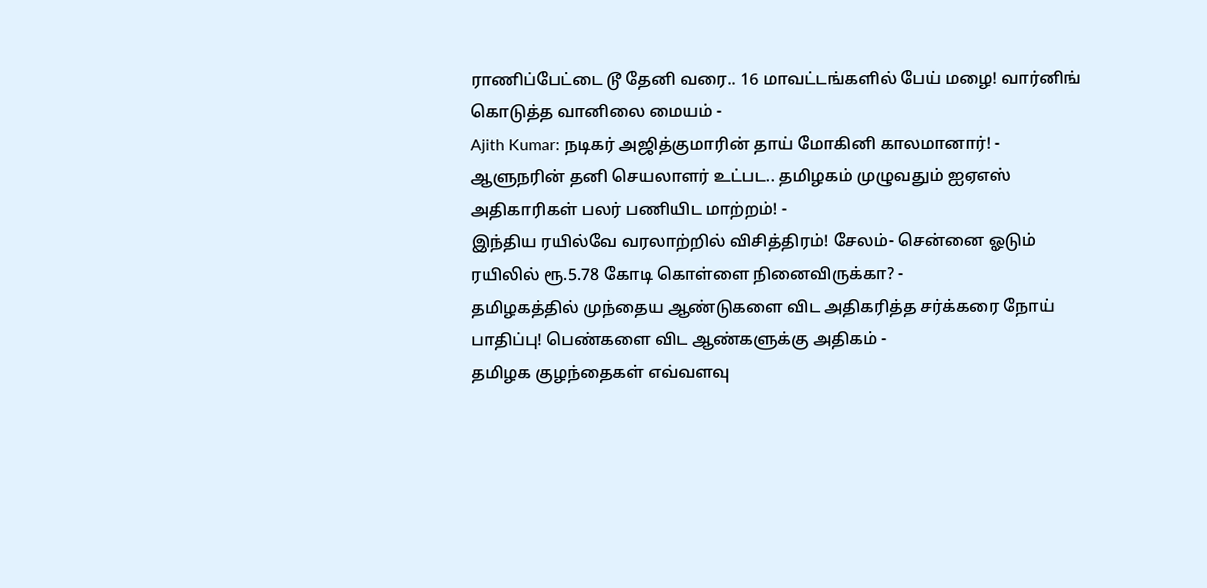ராணிப்பேட்டை டூ தேனி வரை.. 16 மாவட்டங்களில் பேய் மழை! வார்னிங் கொடுத்த வானிலை மையம் -
Ajith Kumar: நடிகர் அஜித்குமாரின் தாய் மோகினி காலமானார்! -
ஆளுநரின் தனி செயலாளர் உட்பட.. தமிழகம் முழுவதும் ஐஏஎஸ் அதிகாரிகள் பலர் பணியிட மாற்றம்! -
இந்திய ரயில்வே வரலாற்றில் விசித்திரம்! சேலம்- சென்னை ஓடும் ரயிலில் ரூ.5.78 கோடி கொள்ளை நினைவிருக்கா? -
தமிழகத்தில் முந்தைய ஆண்டுகளை விட அதிகரித்த சர்க்கரை நோய் பாதிப்பு! பெண்களை விட ஆண்களுக்கு அதிகம் -
தமிழக குழந்தைகள் எவ்வளவு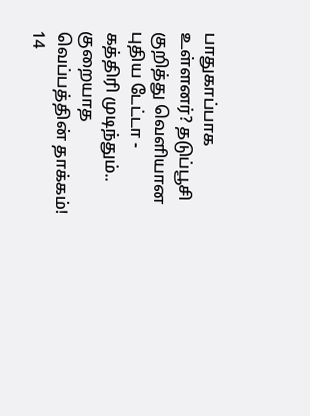பாதுகாப்பாக உள்ளனர்? தடுப்பூசி குறித்து வெளியான புதிய டேட்டா -
கத்திரி முடிந்தும்.. குறையாத வெப்பத்தின் தாக்கம்! 14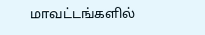மாவட்டங்களில்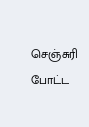செஞ்சுரி போட்ட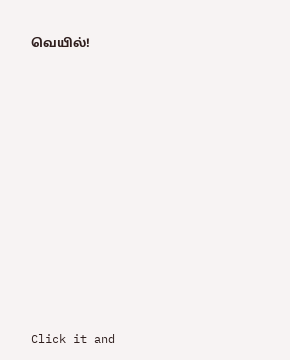வெயில்!












Click it and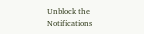Unblock the Notifications